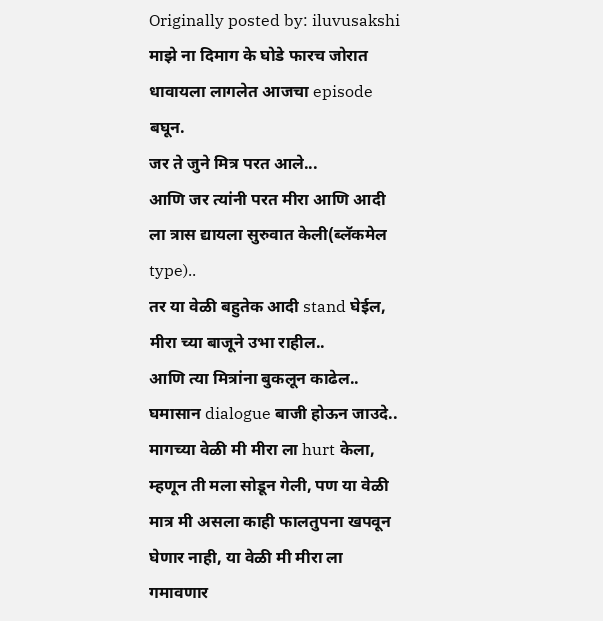Originally posted by: iluvusakshi
माझे ना दिमाग के घोडे फारच जोरात धावायला लागलेत आजचा episode बघून.
जर ते जुने मित्र परत आले...
आणि जर त्यांनी परत मीरा आणि आदी ला त्रास द्यायला सुरुवात केली(ब्लॅकमेल type)..
तर या वेळी बहुतेक आदी stand घेईल, मीरा च्या बाजूने उभा राहील..
आणि त्या मित्रांना बुकलून काढेल..
घमासान dialogue बाजी होऊन जाउदे..
मागच्या वेळी मी मीरा ला hurt केला, म्हणून ती मला सोडून गेली, पण या वेळी मात्र मी असला काही फालतुपना खपवून घेणार नाही, या वेळी मी मीरा ला गमावणार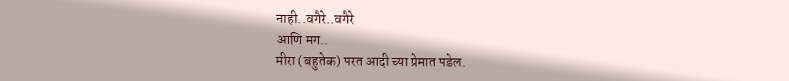नाही..वगैरे..वगैरे
आणि मग..
मीरा (बहुतेक) परत आदी च्या प्रेमात पडेल.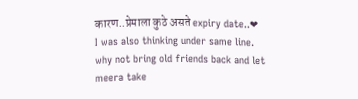कारण..प्रेमाला कुठे असते expiry date..❤
I was also thinking under same line. why not bring old friends back and let meera take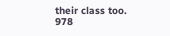their class too.
978